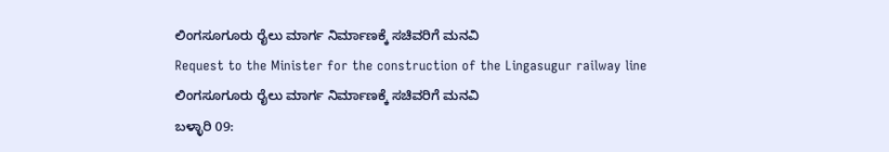ಲಿಂಗಸೂಗೂರು ರೈಲು ಮಾರ್ಗ ನಿರ್ಮಾಣಕ್ಕೆ ಸಚಿವರಿಗೆ ಮನವಿ
Request to the Minister for the construction of the Lingasugur railway line
ಲಿಂಗಸೂಗೂರು ರೈಲು ಮಾರ್ಗ ನಿರ್ಮಾಣಕ್ಕೆ ಸಚಿವರಿಗೆ ಮನವಿ
ಬಳ್ಳಾರಿ 09: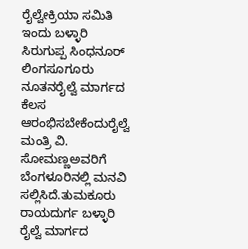ರೈಲ್ವೇಕ್ರಿಯಾ ಸಮಿತಿ ಇಂದು ಬಳ್ಳಾರಿ ಸಿರುಗುಪ್ಪ ಸಿಂಧನೂರ್ ಲಿಂಗಸೂಗೂರು ನೂತನರೈಲ್ವೆ ಮಾರ್ಗದ ಕೆಲಸ ಆರಂಭಿಸಬೇಕೆಂದುರೈಲ್ವೆ ಮಂತ್ರಿ ವಿ. ಸೋಮಣ್ಣಅವರಿಗೆ ಬೆಂಗಳೂರಿನಲ್ಲಿ ಮನವಿ ಸಲ್ಲಿಸಿದೆ.ತುಮಕೂರು ರಾಯದುರ್ಗ ಬಳ್ಳಾರಿ ರೈಲ್ವೆ ಮಾರ್ಗದ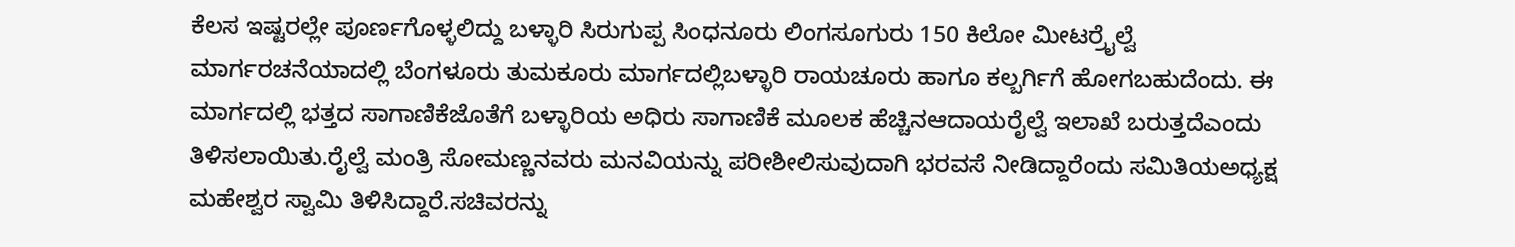ಕೆಲಸ ಇಷ್ಟರಲ್ಲೇ ಪೂರ್ಣಗೊಳ್ಳಲಿದ್ದು ಬಳ್ಳಾರಿ ಸಿರುಗುಪ್ಪ ಸಿಂಧನೂರು ಲಿಂಗಸೂಗುರು 150 ಕಿಲೋ ಮೀಟರ್ರೈಲ್ವೆ ಮಾರ್ಗರಚನೆಯಾದಲ್ಲಿ ಬೆಂಗಳೂರು ತುಮಕೂರು ಮಾರ್ಗದಲ್ಲಿಬಳ್ಳಾರಿ ರಾಯಚೂರು ಹಾಗೂ ಕಲ್ಬರ್ಗಿಗೆ ಹೋಗಬಹುದೆಂದು. ಈ ಮಾರ್ಗದಲ್ಲಿ ಭತ್ತದ ಸಾಗಾಣಿಕೆಜೊತೆಗೆ ಬಳ್ಳಾರಿಯ ಅಧಿರು ಸಾಗಾಣಿಕೆ ಮೂಲಕ ಹೆಚ್ಚಿನಆದಾಯರೈಲ್ವೆ ಇಲಾಖೆ ಬರುತ್ತದೆಎಂದು ತಿಳಿಸಲಾಯಿತು.ರೈಲ್ವೆ ಮಂತ್ರಿ ಸೋಮಣ್ಣನವರು ಮನವಿಯನ್ನು ಪರೀಶೀಲಿಸುವುದಾಗಿ ಭರವಸೆ ನೀಡಿದ್ದಾರೆಂದು ಸಮಿತಿಯಅಧ್ಯಕ್ಷ ಮಹೇಶ್ವರ ಸ್ವಾಮಿ ತಿಳಿಸಿದ್ದಾರೆ.ಸಚಿವರನ್ನು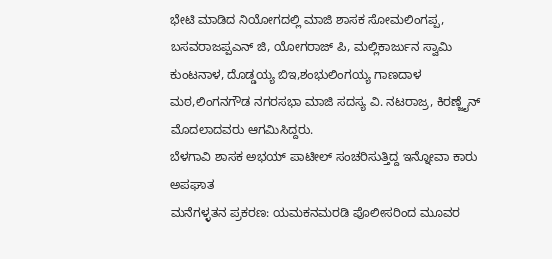ಭೇಟಿ ಮಾಡಿದ ನಿಯೋಗದಲ್ಲಿ ಮಾಜಿ ಶಾಸಕ ಸೋಮಲಿಂಗಪ್ಪ, ಬಸವರಾಜಪ್ಪಎನ್ ಜಿ, ಯೋಗರಾಜ್ ಪಿ, ಮಲ್ಲಿಕಾರ್ಜುನ ಸ್ವಾಮಿ ಕುಂಟನಾಳ, ದೊಡ್ಡಯ್ಯ ಬಿಇ,ಶಂಭುಲಿಂಗಯ್ಯ ಗಾಣದಾಳ ಮಠ,ಲಿಂಗನಗೌಡ ನಗರಸಭಾ ಮಾಜಿ ಸದಸ್ಯ ವಿ. ನಟರಾಜ್ರ, ಕಿರಣ್ಜೈನ್ ಮೊದಲಾದವರು ಆಗಮಿಸಿದ್ದರು.
ಬೆಳಗಾವಿ ಶಾಸಕ ಅಭಯ್ ಪಾಟೀಲ್ ಸಂಚರಿಸುತ್ತಿದ್ದ ಇನ್ನೋವಾ ಕಾರು ಅಪಘಾತ
ಮನೆಗಳ್ಳತನ ಪ್ರಕರಣ: ಯಮಕನಮರಡಿ ಪೊಲೀಸರಿಂದ ಮೂವರ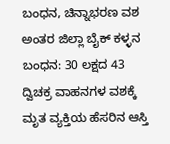ಬಂಧನ, ಚಿನ್ನಾಭರಣ ವಶ
ಅಂತರ ಜಿಲ್ಲಾ ಬೈಕ್ ಕಳ್ಳನ ಬಂಧನ: 30 ಲಕ್ಷದ 43 ದ್ವಿಚಕ್ರ ವಾಹನಗಳ ವಶಕ್ಕೆ
ಮೃತ ವ್ಯಕ್ತಿಯ ಹೆಸರಿನ ಆಸ್ತಿ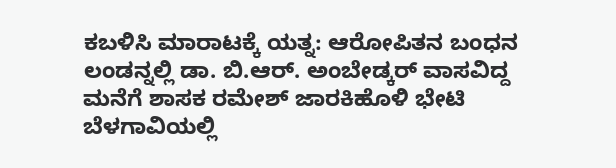ಕಬಳಿಸಿ ಮಾರಾಟಕ್ಕೆ ಯತ್ನ: ಆರೋಪಿತನ ಬಂಧನ
ಲಂಡನ್ನಲ್ಲಿ ಡಾ. ಬಿ.ಆರ್. ಅಂಬೇಡ್ಕರ್ ವಾಸವಿದ್ದ ಮನೆಗೆ ಶಾಸಕ ರಮೇಶ್ ಜಾರಕಿಹೊಳಿ ಭೇಟಿ
ಬೆಳಗಾವಿಯಲ್ಲಿ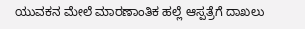ಯುವಕನ ಮೇಲೆ ಮಾರಣಾಂತಿಕ ಹಲ್ಲೆ ಆಸ್ಪತ್ರೆಗೆ ದಾಖಲು